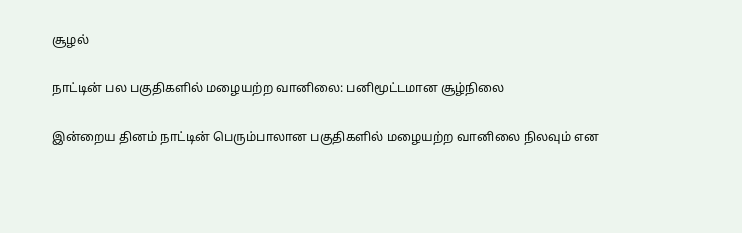சூழல்

நாட்டின் பல பகுதிகளில் மழையற்ற வானிலை: பனிமூட்டமான சூழ்நிலை

இன்றைய தினம் நாட்டின் பெரும்பாலான பகுதிகளில் மழையற்ற வானிலை நிலவும் என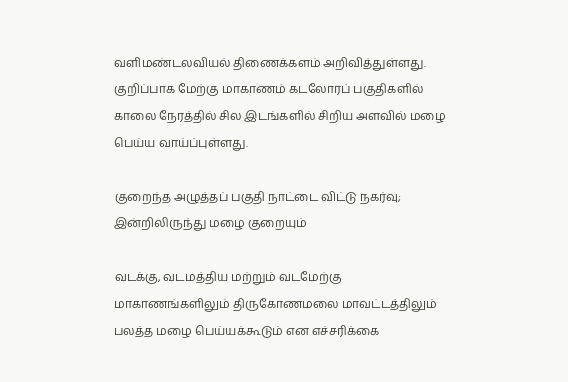வளிமண்டலவியல் திணைக்களம் அறிவித்துள்ளது. குறிப்பாக மேற்கு மாகாணம் கடலோரப் பகுதிகளில் காலை நேரத்தில் சில இடங்களில் சிறிய அளவில் மழை பெய்ய வாய்ப்புள்ளது.

குறைந்த அழுத்தப் பகுதி நாட்டை விட்டு நகர்வு; இன்றிலிருந்து மழை குறையும்

வடக்கு, வடமத்திய மற்றும் வடமேற்கு மாகாணங்களிலும் திருகோணமலை மாவட்டத்திலும் பலத்த மழை பெய்யக்கூடும் என எச்சரிக்கை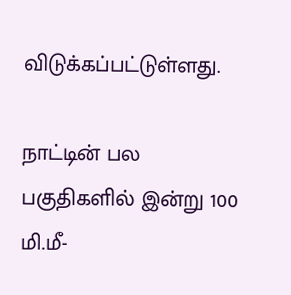விடுக்கப்பட்டுள்ளது.

நாட்டின் பல பகுதிகளில் இன்று 100 மி.மீ-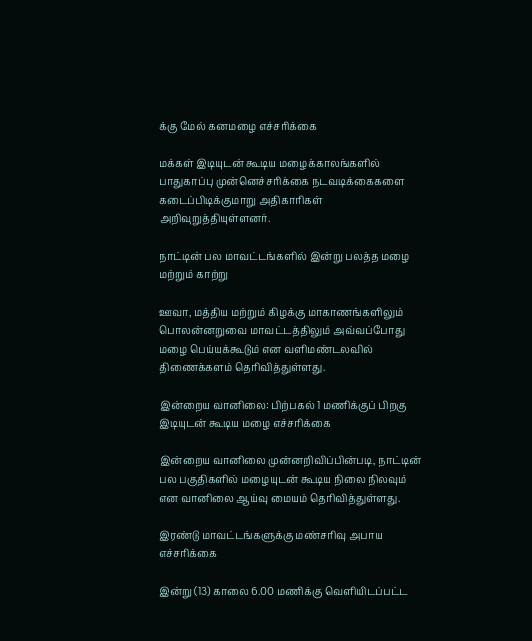க்கு மேல் கனமழை எச்சரிக்கை

மக்கள் இடியுடன் கூடிய மழைக்காலங்களில் பாதுகாப்பு முன்னெச்சரிக்கை நடவடிக்கைகளை கடைப்பிடிக்குமாறு அதிகாரிகள் அறிவுறுத்தியுள்ளனர்.

நாட்டின் பல மாவட்டங்களில் இன்று பலத்த மழை மற்றும் காற்று

ஊவா, மத்திய மற்றும் கிழக்கு மாகாணங்களிலும் பொலன்னறுவை மாவட்டத்திலும் அவ்வப்போது மழை பெய்யக்கூடும் என வளிமண்டலவில் திணைக்களம் தெரிவித்துள்ளது.

இன்றைய வானிலை: பிற்பகல் 1 மணிக்குப் பிறகு இடியுடன் கூடிய மழை எச்சரிக்கை

இன்றைய வானிலை முன்னறிவிப்பின்படி, நாட்டின் பல பகுதிகளில் மழையுடன் கூடிய நிலை நிலவும் என வானிலை ஆய்வு மையம் தெரிவித்துள்ளது.

இரண்டு மாவட்டங்களுக்கு மண்சரிவு அபாய எச்சரிக்கை

இன்று (13) காலை 6.00 மணிக்கு வெளியிடப்பட்ட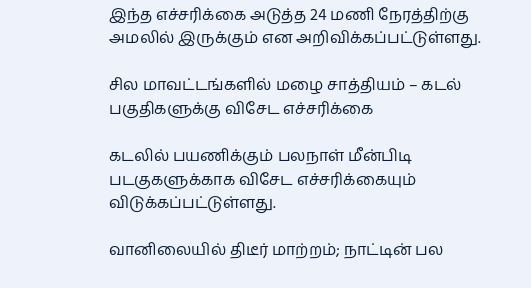இந்த எச்சரிக்கை அடுத்த 24 மணி நேரத்திற்கு அமலில் இருக்கும் என அறிவிக்கப்பட்டுள்ளது.

சில மாவட்டங்களில் மழை சாத்தியம் – கடல் பகுதிகளுக்கு விசேட எச்சரிக்கை

கடலில் பயணிக்கும் பலநாள் மீன்பிடி படகுகளுக்காக விசேட எச்சரிக்கையும் விடுக்கப்பட்டுள்ளது.

வானிலையில் திடீர் மாற்றம்; நாட்டின் பல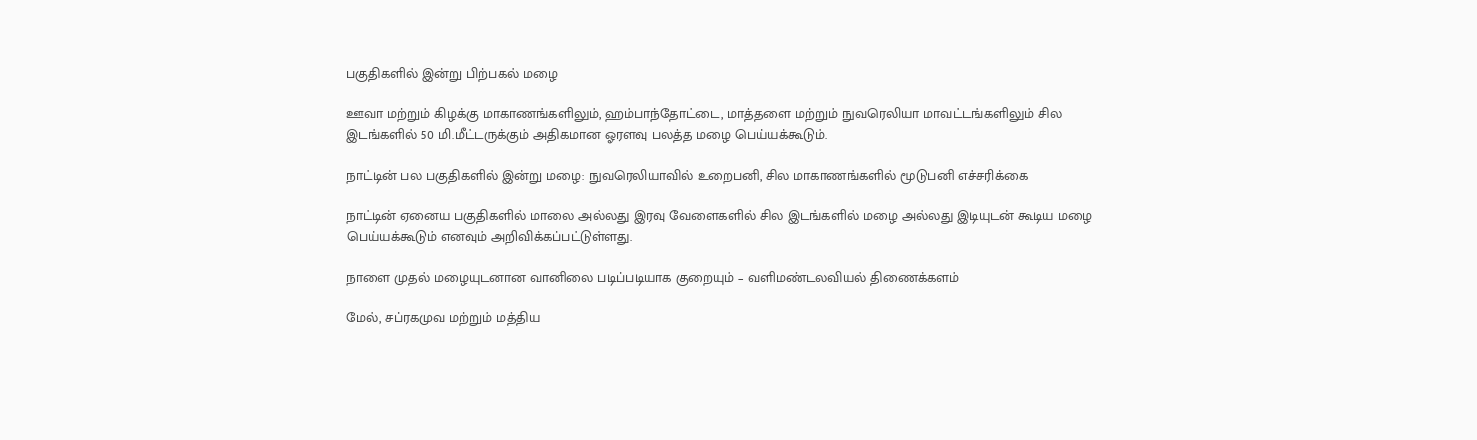பகுதிகளில் இன்று பிற்பகல் மழை

ஊவா மற்றும் கிழக்கு மாகாணங்களிலும், ஹம்பாந்தோட்டை, மாத்தளை மற்றும் நுவரெலியா மாவட்டங்களிலும் சில இடங்களில் 50 மி.மீட்டருக்கும் அதிகமான ஓரளவு பலத்த மழை பெய்யக்கூடும்.

நாட்டின் பல பகுதிகளில் இன்று மழை: நுவரெலியாவில் உறைபனி, சில மாகாணங்களில் மூடுபனி எச்சரிக்கை

நாட்டின் ஏனைய பகுதிகளில் மாலை அல்லது இரவு வேளைகளில் சில இடங்களில் மழை அல்லது இடியுடன் கூடிய மழை பெய்யக்கூடும் எனவும் அறிவிக்கப்பட்டுள்ளது.

நாளை முதல் மழையுடனான வானிலை படிப்படியாக குறையும் – வளிமண்டலவியல் திணைக்களம்

மேல், சப்ரகமுவ மற்றும் மத்திய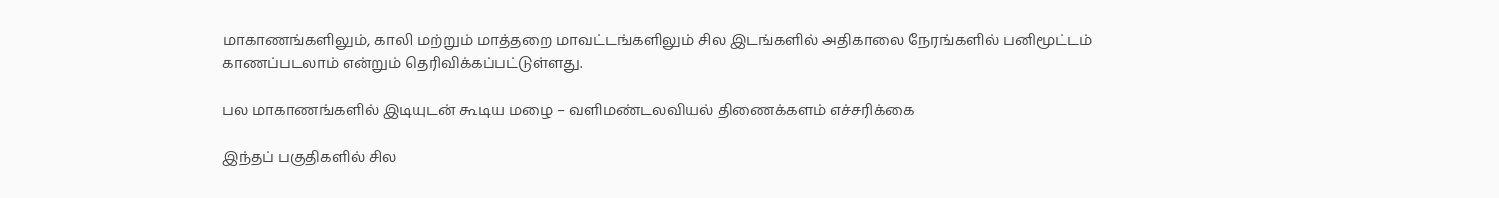மாகாணங்களிலும், காலி மற்றும் மாத்தறை மாவட்டங்களிலும் சில இடங்களில் அதிகாலை நேரங்களில் பனிமூட்டம் காணப்படலாம் என்றும் தெரிவிக்கப்பட்டுள்ளது.

பல மாகாணங்களில் இடியுடன் கூடிய மழை – வளிமண்டலவியல் திணைக்களம் எச்சரிக்கை

இந்தப் பகுதிகளில் சில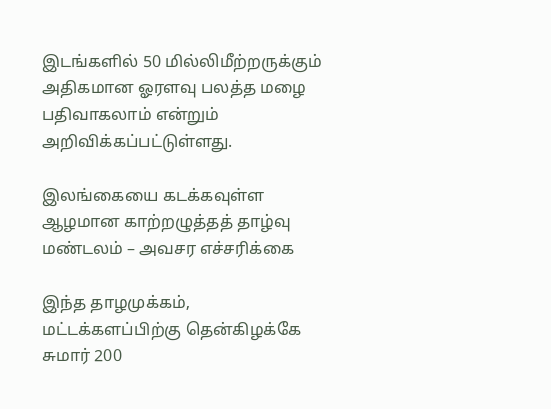இடங்களில் 50 மில்லிமீற்றருக்கும் அதிகமான ஓரளவு பலத்த மழை பதிவாகலாம் என்றும் அறிவிக்கப்பட்டுள்ளது.

இலங்கையை கடக்கவுள்ள ஆழமான காற்றழுத்தத் தாழ்வு மண்டலம் – அவசர எச்சரிக்கை

இந்த தாழமுக்கம், மட்டக்களப்பிற்கு தென்கிழக்கே சுமார் 200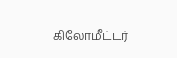கிலோமீட்டர்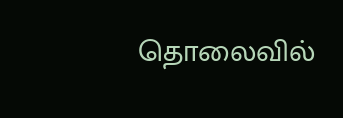தொலைவில்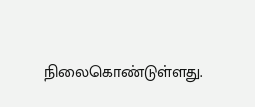நிலைகொண்டுள்ளது.